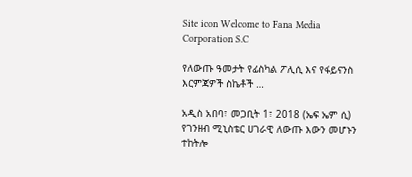Site icon Welcome to Fana Media Corporation S.C

የለውጡ ዓመታት የፊስካል ፖሊሲ እና የፋይናንስ እርምጃዎች ስኬቶች …

አዲስ አበባ፣ መጋቢት 1፣ 2018 (ኤፍ ኤም ሲ) የገንዘብ ሚኒስቴር ሀገራዊ ለውጡ እውን መሆኑን ተከትሎ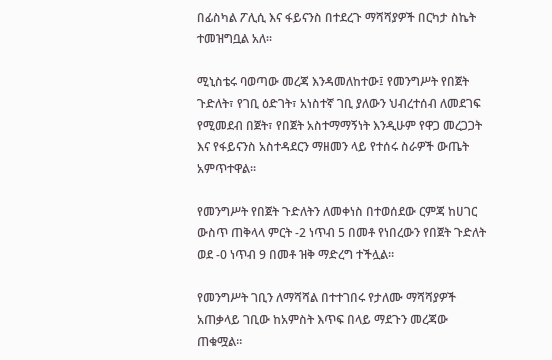በፊስካል ፖሊሲ እና ፋይናንስ በተደረጉ ማሻሻያዎች በርካታ ስኬት ተመዝግቧል አለ።

ሚኒስቴሩ ባወጣው መረጃ እንዳመለከተው፤ የመንግሥት የበጀት ጉድለት፣ የገቢ ዕድገት፣ አነስተኛ ገቢ ያለውን ህብረተሰብ ለመደገፍ የሚመደብ በጀት፣ የበጀት አስተማማኝነት እንዲሁም የዋጋ መረጋጋት እና የፋይናንስ አስተዳደርን ማዘመን ላይ የተሰሩ ስራዎች ውጤት አምጥተዋል።

የመንግሥት የበጀት ጉድለትን ለመቀነስ በተወሰደው ርምጃ ከሀገር ውስጥ ጠቅላላ ምርት -2 ነጥብ 5 በመቶ የነበረውን የበጀት ጉድለት ወደ -0 ነጥብ 9 በመቶ ዝቅ ማድረግ ተችሏል።

የመንግሥት ገቢን ለማሻሻል በተተገበሩ የታለሙ ማሻሻያዎች አጠቃላይ ገቢው ከአምስት እጥፍ በላይ ማደጉን መረጃው ጠቁሟል።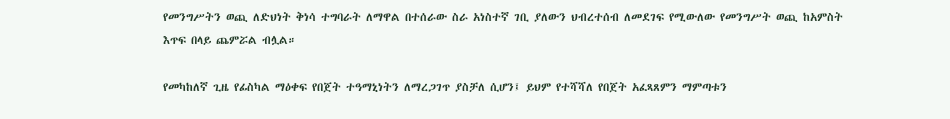የመንግሥትን ወጪ ለድህነት ቅነሳ ተግባራት ለማዋል በተሰራው ስራ አነስተኛ ገቢ ያለውን ህብረተሰብ ለመደገፍ የሚውለው የመንግሥት ወጪ ከአምስት እጥፍ በላይ ጨምሯል ብሏል።

የመካከለኛ ጊዜ የፊስካል ማዕቀፍ የበጀት ተዓማኒነትን ለማረጋገጥ ያስቻለ ሲሆን፤ ይህም የተሻሻለ የበጀት አፈጻጸምን ማምጣቱን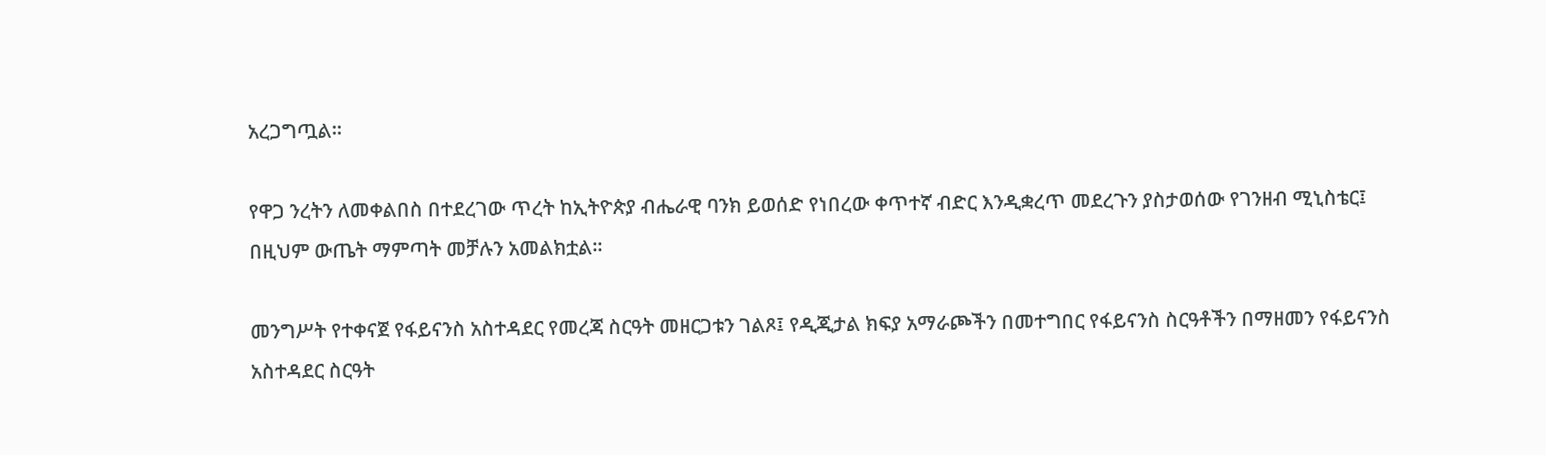አረጋግጧል።

የዋጋ ንረትን ለመቀልበስ በተደረገው ጥረት ከኢትዮጵያ ብሔራዊ ባንክ ይወሰድ የነበረው ቀጥተኛ ብድር እንዲቋረጥ መደረጉን ያስታወሰው የገንዘብ ሚኒስቴር፤ በዚህም ውጤት ማምጣት መቻሉን አመልክቷል።

መንግሥት የተቀናጀ የፋይናንስ አስተዳደር የመረጃ ስርዓት መዘርጋቱን ገልጾ፤ የዲጂታል ክፍያ አማራጮችን በመተግበር የፋይናንስ ስርዓቶችን በማዘመን የፋይናንስ አስተዳደር ስርዓት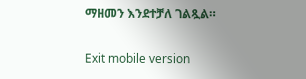ማዘመን እንደተቻለ ገልጿል።

Exit mobile version